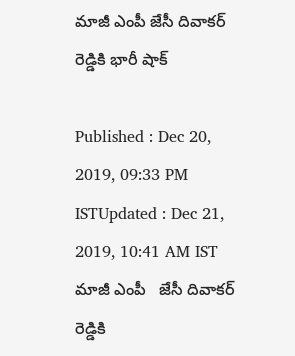మాజీ ఎంపీ జేసీ దివాకర్ రెడ్డికి భారీ షాక్

Published : Dec 20, 2019, 09:33 PM ISTUpdated : Dec 21, 2019, 10:41 AM IST
మాజీ ఎంపీ   జేసీ దివాకర్ రెడ్డికి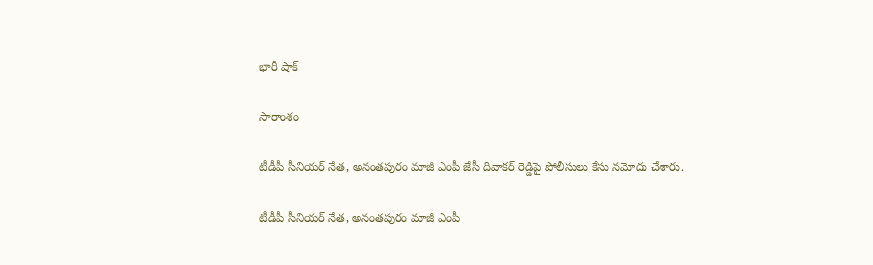భారీ షాక్

సారాంశం

టీడీపీ సీనియర్ నేత, అనంతపురం మాజీ ఎంపీ జేసీ దివాకర్ రెడ్డిపై పోలీసులు కేసు నమోదు చేశారు.

టీడీపీ సీనియర్ నేత, అనంతపురం మాజీ ఎంపీ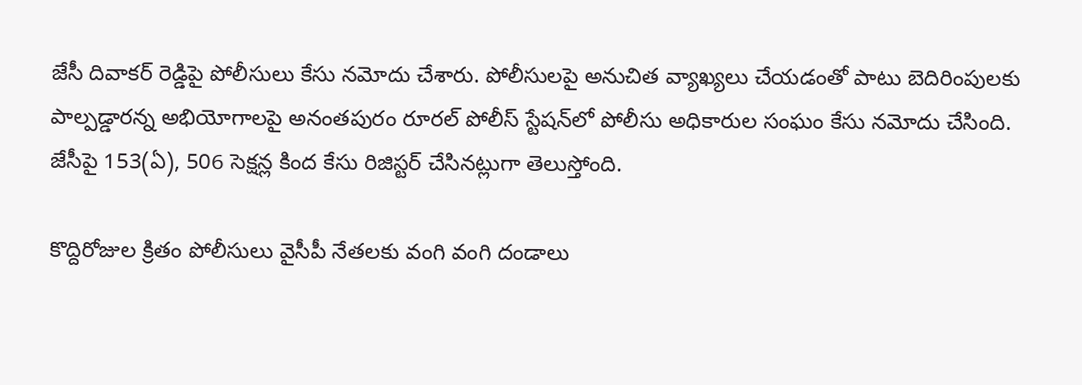జేసీ దివాకర్ రెడ్డిపై పోలీసులు కేసు నమోదు చేశారు. పోలీసులపై అనుచిత వ్యాఖ్యలు చేయడంతో పాటు బెదిరింపులకు పాల్పడ్డారన్న అభియోగాలపై అనంతపురం రూరల్ పోలీస్ స్టేషన్‌లో పోలీసు అధికారుల సంఘం కేసు నమోదు చేసింది. జేసీపై 153(ఏ), 506 సెక్షన్ల కింద కేసు రిజిస్టర్ చేసినట్లుగా తెలుస్తోంది.

కొద్దిరోజుల క్రితం పోలీసులు వైసీపీ నేతలకు వంగి వంగి దండాలు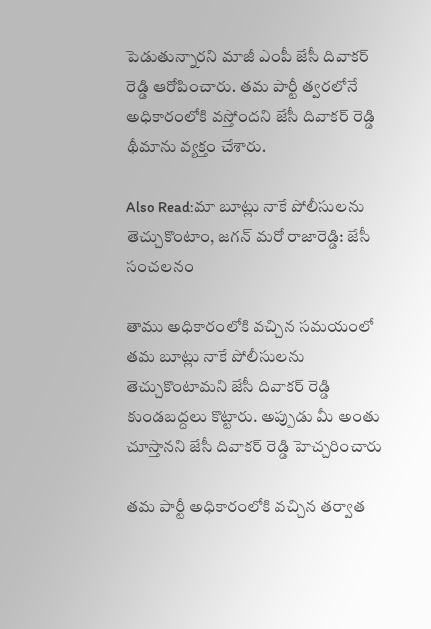పెడుతున్నారని మాజీ ఎంపీ జేసీ దివాకర్ రెడ్డి ఆరోపించారు. తమ పార్టీ త్వరలోనే అధికారంలోకి వస్తోందని జేసీ దివాకర్ రెడ్డి థీమాను వ్యక్తం చేశారు.

Also Read:మా బూట్లు నాకే పోలీసులను తెచ్చుకొంటాం, జగన్ మరో రాజారెడ్డి: జేసీ సంచలనం

తాము అధికారంలోకి వచ్చిన సమయంలో తమ బూట్లు నాకే పోలీసులను తెచ్చుకొంటామని జేసీ దివాకర్ రెడ్డి కుండబద్దలు కొట్టారు. అప్పుడు మీ అంతు చూస్తానని జేసీ దివాకర్ రెడ్డి హెచ్చరించారు

తమ పార్టీ అధికారంలోకి వచ్చిన తర్వాత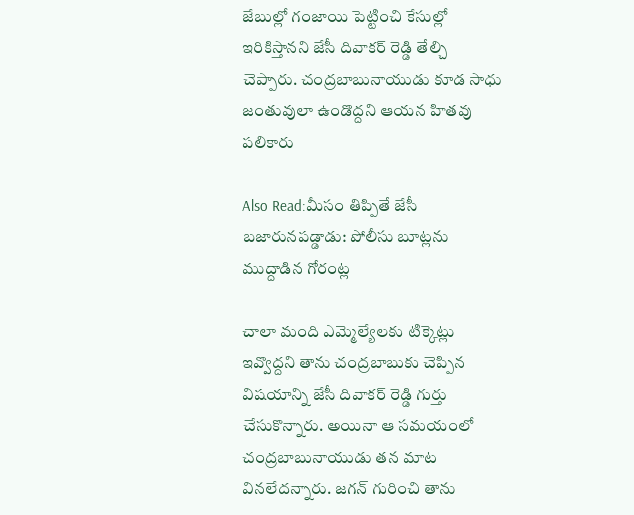జేబుల్లో గంజాయి పెట్టించి కేసుల్లో ఇరికిస్తానని జేసీ దివాకర్ రెడ్డి తేల్చి చెప్పారు. చంద్రబాబునాయుడు కూడ సాధు జంతువులా ఉండొద్దని ఆయన హితవు పలికారు

Also Read:మీసం తిప్పితే జేసీ బజారునపడ్డాడు: పోలీసు బూట్లను ముద్దాడిన గోరంట్ల

చాలా మంది ఎమ్మెల్యేలకు టిక్కెట్లు ఇవ్వొద్దని తాను చంద్రబాబుకు చెప్పిన విషయాన్ని జేసీ దివాకర్ రెడ్డి గుర్తు చేసుకొన్నారు. అయినా ఆ సమయంలో చంద్రబాబునాయుడు తన మాట వినలేదన్నారు. జగన్ గురించి తాను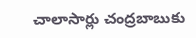చాలాసార్లు చంద్రబాబుకు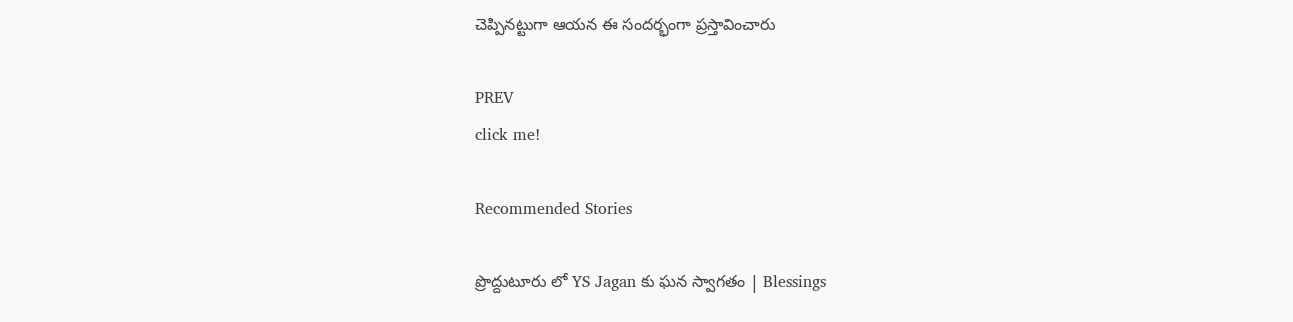చెప్పినట్టుగా ఆయన ఈ సందర్భంగా ప్రస్తావించారు

PREV
click me!

Recommended Stories

ప్రొద్దుటూరు లో YS Jagan కు ఘన స్వాగతం | Blessings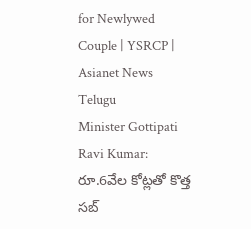for Newlywed Couple | YSRCP | Asianet News Telugu
Minister Gottipati Ravi Kumar: రూ.6వేల కోట్ల‌తో కొత్త స‌బ్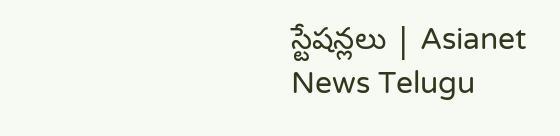స్టేష‌న్లలు | Asianet News Telugu